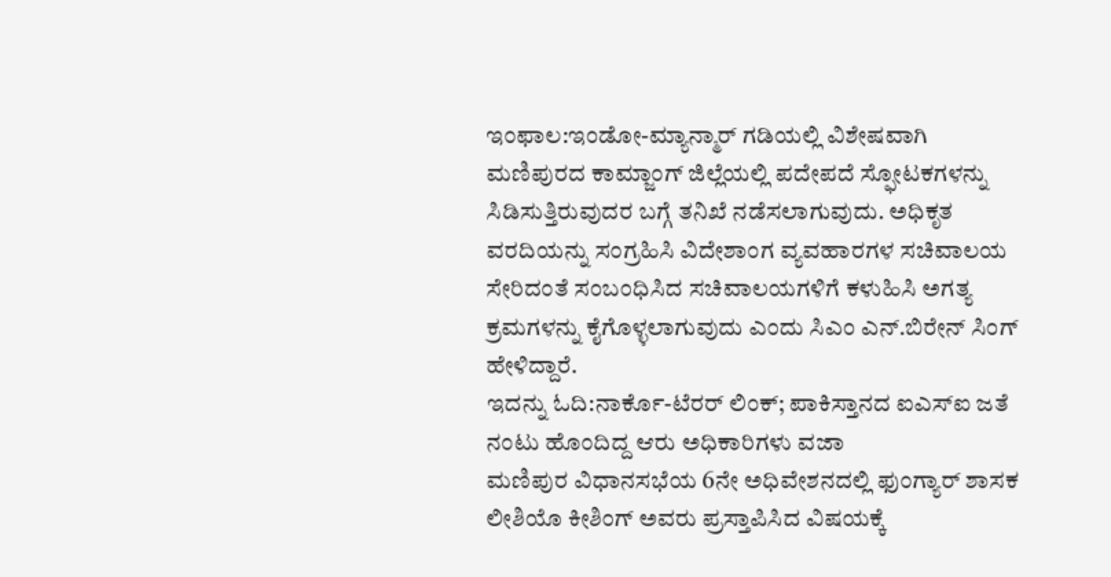ಇಂಫಾಲ:ಇಂಡೋ-ಮ್ಯಾನ್ಮಾರ್ ಗಡಿಯಲ್ಲಿ ವಿಶೇಷವಾಗಿ ಮಣಿಪುರದ ಕಾಮ್ಜಾಂಗ್ ಜಿಲ್ಲೆಯಲ್ಲಿ ಪದೇಪದೆ ಸ್ಫೋಟಕಗಳನ್ನು ಸಿಡಿಸುತ್ತಿರುವುದರ ಬಗ್ಗೆ ತನಿಖೆ ನಡೆಸಲಾಗುವುದು. ಅಧಿಕೃತ ವರದಿಯನ್ನು ಸಂಗ್ರಹಿಸಿ ವಿದೇಶಾಂಗ ವ್ಯವಹಾರಗಳ ಸಚಿವಾಲಯ ಸೇರಿದಂತೆ ಸಂಬಂಧಿಸಿದ ಸಚಿವಾಲಯಗಳಿಗೆ ಕಳುಹಿಸಿ ಅಗತ್ಯ ಕ್ರಮಗಳನ್ನು ಕೈಗೊಳ್ಳಲಾಗುವುದು ಎಂದು ಸಿಎಂ ಎನ್.ಬಿರೇನ್ ಸಿಂಗ್ ಹೇಳಿದ್ದಾರೆ.
ಇದನ್ನು ಓದಿ:ನಾರ್ಕೊ-ಟೆರರ್ ಲಿಂಕ್; ಪಾಕಿಸ್ತಾನದ ಐಎಸ್ಐ ಜತೆ ನಂಟು ಹೊಂದಿದ್ದ ಆರು ಅಧಿಕಾರಿಗಳು ವಜಾ
ಮಣಿಪುರ ವಿಧಾನಸಭೆಯ 6ನೇ ಅಧಿವೇಶನದಲ್ಲಿ ಫುಂಗ್ಯಾರ್ ಶಾಸಕ ಲೀಶಿಯೊ ಕೀಶಿಂಗ್ ಅವರು ಪ್ರಸ್ತಾಪಿಸಿದ ವಿಷಯಕ್ಕೆ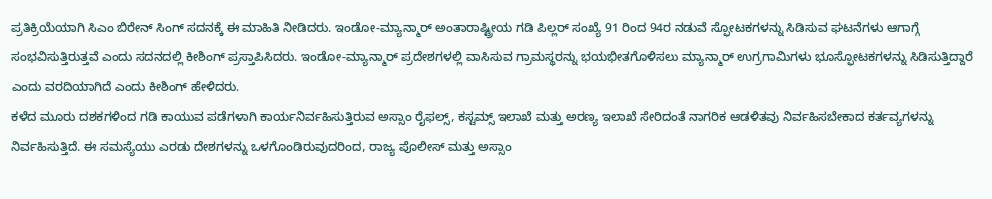ಪ್ರತಿಕ್ರಿಯೆಯಾಗಿ ಸಿಎಂ ಬಿರೇನ್ ಸಿಂಗ್ ಸದನಕ್ಕೆ ಈ ಮಾಹಿತಿ ನೀಡಿದರು. ಇಂಡೋ-ಮ್ಯಾನ್ಮಾರ್ ಅಂತಾರಾಷ್ಟ್ರೀಯ ಗಡಿ ಪಿಲ್ಲರ್ ಸಂಖ್ಯೆ 91 ರಿಂದ 94ರ ನಡುವೆ ಸ್ಫೋಟಕಗಳನ್ನು ಸಿಡಿಸುವ ಘಟನೆಗಳು ಆಗಾಗ್ಗೆ ಸಂಭವಿಸುತ್ತಿರುತ್ತವೆ ಎಂದು ಸದನದಲ್ಲಿ ಕೀಶಿಂಗ್ ಪ್ರಸ್ತಾಪಿಸಿದರು. ಇಂಡೋ-ಮ್ಯಾನ್ಮಾರ್ ಪ್ರದೇಶಗಳಲ್ಲಿ ವಾಸಿಸುವ ಗ್ರಾಮಸ್ಥರನ್ನು ಭಯಭೀತಗೊಳಿಸಲು ಮ್ಯಾನ್ಮಾರ್ ಉಗ್ರಗಾಮಿಗಳು ಭೂಸ್ಫೋಟಕಗಳನ್ನು ಸಿಡಿಸುತ್ತಿದ್ದಾರೆ ಎಂದು ವರದಿಯಾಗಿದೆ ಎಂದು ಕೀಶಿಂಗ್ ಹೇಳಿದರು.
ಕಳೆದ ಮೂರು ದಶಕಗಳಿಂದ ಗಡಿ ಕಾಯುವ ಪಡೆಗಳಾಗಿ ಕಾರ್ಯನಿರ್ವಹಿಸುತ್ತಿರುವ ಅಸ್ಸಾಂ ರೈಫಲ್ಸ್, ಕಸ್ಟಮ್ಸ್ ಇಲಾಖೆ ಮತ್ತು ಅರಣ್ಯ ಇಲಾಖೆ ಸೇರಿದಂತೆ ನಾಗರಿಕ ಆಡಳಿತವು ನಿರ್ವಹಿಸಬೇಕಾದ ಕರ್ತವ್ಯಗಳನ್ನು ನಿರ್ವಹಿಸುತ್ತಿದೆ. ಈ ಸಮಸ್ಯೆಯು ಎರಡು ದೇಶಗಳನ್ನು ಒಳಗೊಂಡಿರುವುದರಿಂದ, ರಾಜ್ಯ ಪೊಲೀಸ್ ಮತ್ತು ಅಸ್ಸಾಂ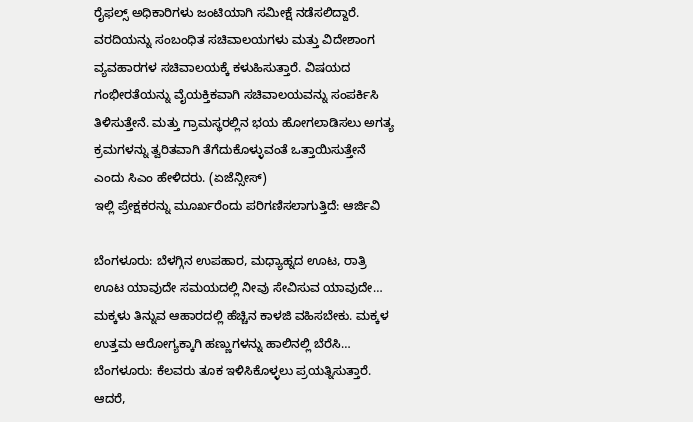ರೈಫಲ್ಸ್ ಅಧಿಕಾರಿಗಳು ಜಂಟಿಯಾಗಿ ಸಮೀಕ್ಷೆ ನಡೆಸಲಿದ್ದಾರೆ. ವರದಿಯನ್ನು ಸಂಬಂಧಿತ ಸಚಿವಾಲಯಗಳು ಮತ್ತು ವಿದೇಶಾಂಗ ವ್ಯವಹಾರಗಳ ಸಚಿವಾಲಯಕ್ಕೆ ಕಳುಹಿಸುತ್ತಾರೆ. ವಿಷಯದ ಗಂಭೀರತೆಯನ್ನು ವೈಯಕ್ತಿಕವಾಗಿ ಸಚಿವಾಲಯವನ್ನು ಸಂಪರ್ಕಿಸಿ ತಿಳಿಸುತ್ತೇನೆ. ಮತ್ತು ಗ್ರಾಮಸ್ಥರಲ್ಲಿನ ಭಯ ಹೋಗಲಾಡಿಸಲು ಅಗತ್ಯ ಕ್ರಮಗಳನ್ನು ತ್ವರಿತವಾಗಿ ತೆಗೆದುಕೊಳ್ಳುವಂತೆ ಒತ್ತಾಯಿಸುತ್ತೇನೆ ಎಂದು ಸಿಎಂ ಹೇಳಿದರು. (ಏಜೆನ್ಸೀಸ್)
ಇಲ್ಲಿ ಪ್ರೇಕ್ಷಕರನ್ನು ಮೂರ್ಖರೆಂದು ಪರಿಗಣಿಸಲಾಗುತ್ತಿದೆ: ಆರ್ಜಿವಿ

ಬೆಂಗಳೂರು: ಬೆಳಗ್ಗಿನ ಉಪಹಾರ, ಮಧ್ಯಾಹ್ನದ ಊಟ, ರಾತ್ರಿ ಊಟ ಯಾವುದೇ ಸಮಯದಲ್ಲಿ ನೀವು ಸೇವಿಸುವ ಯಾವುದೇ…
ಮಕ್ಕಳು ತಿನ್ನುವ ಆಹಾರದಲ್ಲಿ ಹೆಚ್ಚಿನ ಕಾಳಜಿ ವಹಿಸಬೇಕು. ಮಕ್ಕಳ ಉತ್ತಮ ಆರೋಗ್ಯಕ್ಕಾಗಿ ಹಣ್ಣುಗಳನ್ನು ಹಾಲಿನಲ್ಲಿ ಬೆರೆಸಿ…
ಬೆಂಗಳೂರು: ಕೆಲವರು ತೂಕ ಇಳಿಸಿಕೊಳ್ಳಲು ಪ್ರಯತ್ನಿಸುತ್ತಾರೆ. ಆದರೆ,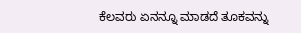ಕೆಲವರು ಏನನ್ನೂ ಮಾಡದೆ ತೂಕವನ್ನು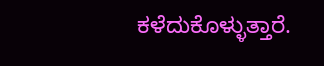ಕಳೆದುಕೊಳ್ಳುತ್ತಾರೆ.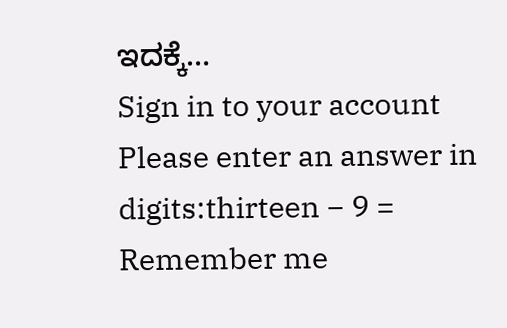ಇದಕ್ಕೆ…
Sign in to your account
Please enter an answer in digits:thirteen − 9 =
Remember me